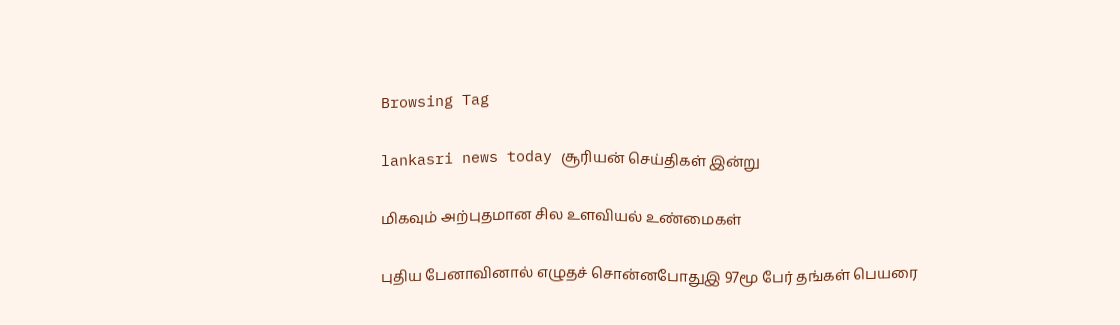Browsing Tag

lankasri news today சூரியன் செய்திகள் இன்று

மிகவும் அற்புதமான சில உளவியல் உண்மைகள்

புதிய பேனாவினால் எழுதச் சொன்னபோதுஇ 97மூ பேர் தங்கள் பெயரை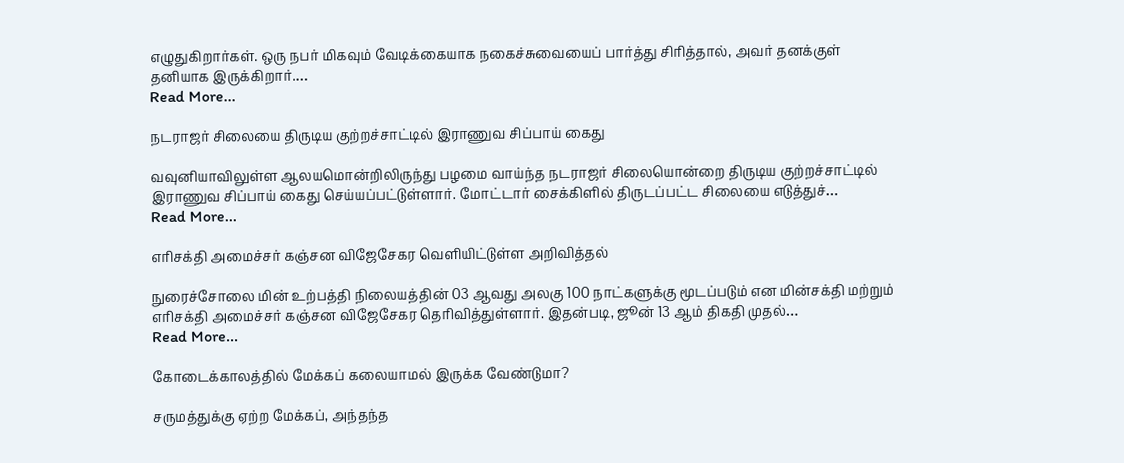எழுதுகிறார்கள். ஒரு நபர் மிகவும் வேடிக்கையாக நகைச்சுவையைப் பார்த்து சிரித்தால், அவர் தனக்குள் தனியாக இருக்கிறார்.…
Read More...

நடராஜர் சிலையை திருடிய குற்றச்சாட்டில் இராணுவ சிப்பாய் கைது

வவுனியாவிலுள்ள ஆலயமொன்றிலிருந்து பழமை வாய்ந்த நடராஜர் சிலையொன்றை திருடிய குற்றச்சாட்டில் இராணுவ சிப்பாய் கைது செய்யப்பட்டுள்ளார். மோட்டார் சைக்கிளில் திருடப்பட்ட சிலையை எடுத்துச்…
Read More...

எரிசக்தி அமைச்சர் கஞ்சன விஜேசேகர வெளியிட்டுள்ள அறிவித்தல்

நுரைச்சோலை மின் உற்பத்தி நிலையத்தின் 03 ஆவது அலகு 100 நாட்களுக்கு மூடப்படும் என மின்சக்தி மற்றும் எரிசக்தி அமைச்சர் கஞ்சன விஜேசேகர தெரிவித்துள்ளார். இதன்படி, ஜூன் 13 ஆம் திகதி முதல்…
Read More...

கோடைக்காலத்தில் மேக்கப் கலையாமல் இருக்க வேண்டுமா?

சருமத்துக்கு ஏற்ற மேக்கப், அந்தந்த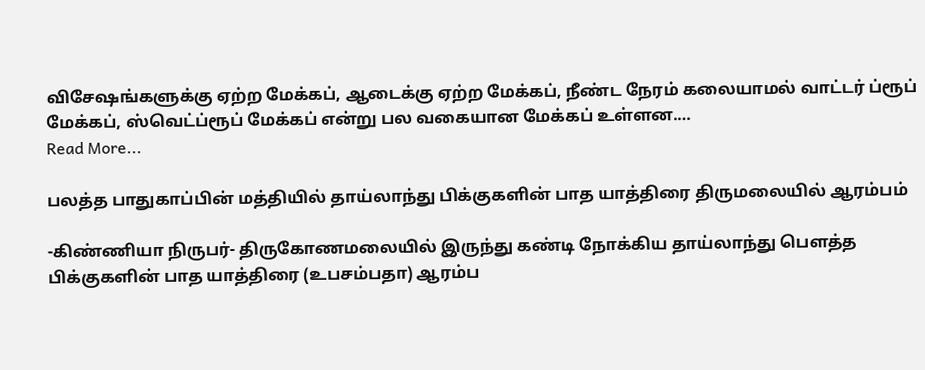விசேஷங்களுக்கு ஏற்ற மேக்கப், ஆடைக்கு ஏற்ற மேக்கப், நீண்ட நேரம் கலையாமல் வாட்டர் ப்ரூப் மேக்கப், ஸ்வெட்ப்ரூப் மேக்கப் என்று பல வகையான மேக்கப் உள்ளன.…
Read More...

பலத்த பாதுகாப்பின் மத்தியில் தாய்லாந்து பிக்குகளின் பாத யாத்திரை திருமலையில் ஆரம்பம்

-கிண்ணியா நிருபர்- திருகோணமலையில் இருந்து கண்டி நோக்கிய தாய்லாந்து பௌத்த பிக்குகளின் பாத யாத்திரை (உபசம்பதா) ஆரம்ப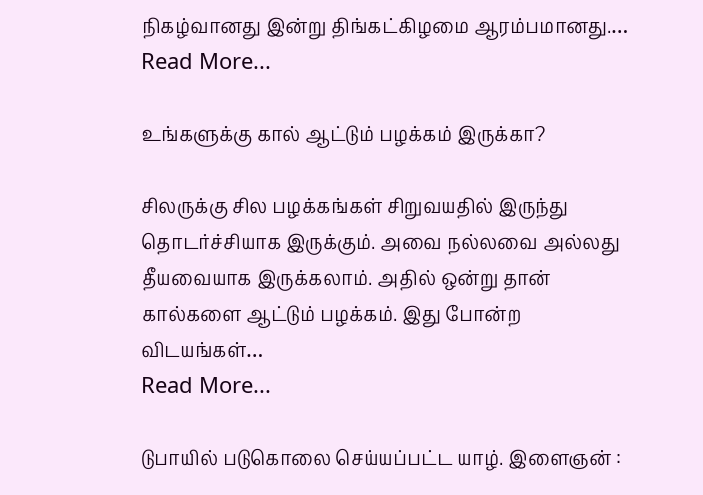நிகழ்வானது இன்று திங்கட்கிழமை ஆரம்பமானது.…
Read More...

உங்களுக்கு கால் ஆட்டும் பழக்கம் இருக்கா?

சிலருக்கு சில பழக்கங்கள் சிறுவயதில் இருந்து தொடர்ச்சியாக இருக்கும். அவை நல்லவை அல்லது தீயவையாக இருக்கலாம். அதில் ஒன்று தான் கால்களை ஆட்டும் பழக்கம். இது போன்ற விடயங்கள்…
Read More...

டுபாயில் படுகொலை செய்யப்பட்ட யாழ். இளைஞன் :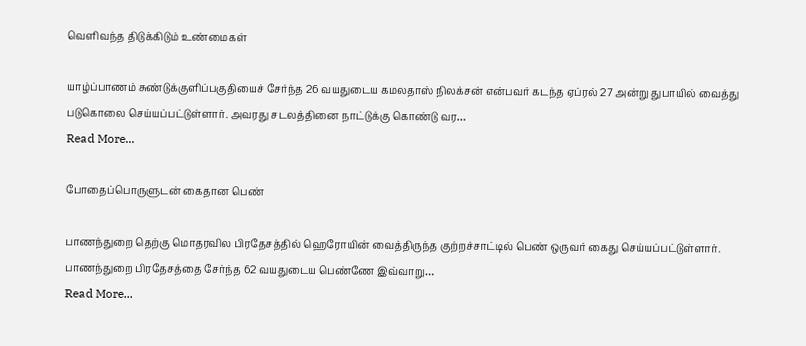வெளிவந்த திடுக்கிடும் உண்மைகள்

யாழ்ப்பாணம் சுண்டுக்குளிப்பகுதியைச் சேர்ந்த 26 வயதுடைய கமலதாஸ் நிலக்சன் என்பவர் கடந்த ஏப்ரல் 27 அன்று துபாயில் வைத்து படுகொலை செய்யப்பட்டுள்ளார். அவரது சடலத்தினை நாட்டுக்கு கொண்டு வர…
Read More...

போதைப்பொருளுடன் கைதான பெண்

பாணந்துறை தெற்கு மொதரவில பிரதேசத்தில் ஹெரோயின் வைத்திருந்த குற்றச்சாட்டில் பெண் ஒருவர் கைது செய்யப்பட்டுள்ளார். பாணந்துறை பிரதேசத்தை சேர்ந்த 62 வயதுடைய பெண்ணே இவ்வாறு…
Read More...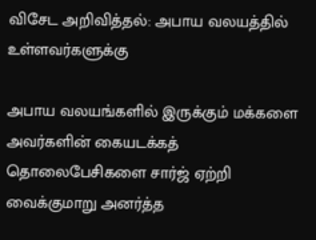விசேட அறிவித்தல்: அபாய வலயத்தில் உள்ளவர்களுக்கு

அபாய வலயங்களில் இருக்கும் மக்களை அவர்களின் கையடக்கத் தொலைபேசிகளை சார்ஜ் ஏற்றி வைக்குமாறு அனர்த்த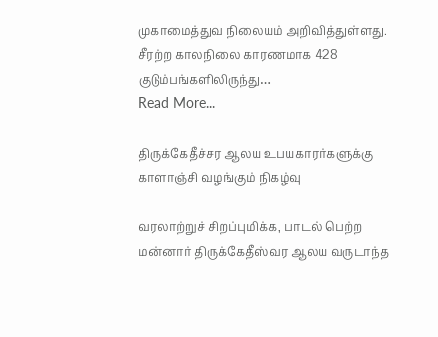முகாமைத்துவ நிலையம் அறிவித்துள்ளது. சீரற்ற காலநிலை காரணமாக 428 குடும்பங்களிலிருந்து…
Read More...

திருக்கேதீச்சர ஆலய உபயகாரர்களுக்கு காளாஞ்சி வழங்கும் நிகழ்வு

வரலாற்றுச் சிறப்புமிக்க, பாடல் பெற்ற மன்னார் திருக்கேதீஸ்வர ஆலய வருடாந்த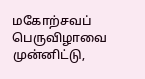மகோற்சவப் பெருவிழாவை முன்னிட்டு,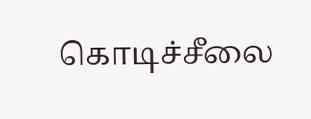கொடிச்சீலை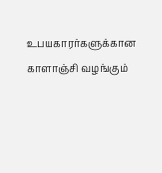உபயகாரர்களுக்கான காளாஞ்சி வழங்கும்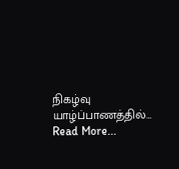நிகழ்வு யாழ்ப்பாணத்தில்…
Read More...